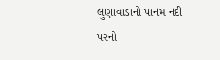લુણાવાડાનો પાનમ નદી પરનો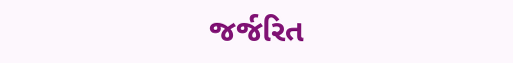જર્જરિત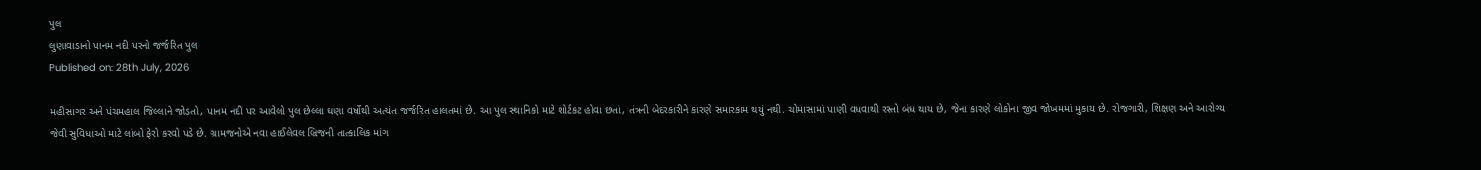પુલ
લુણાવાડાનો પાનમ નદી પરનો જર્જરિત પુલ
Published on: 28th July, 2026

મહીસાગર અને પંચમહાલ જિલ્લાને જોડતો, પાનમ નદી પર આવેલો પુલ છેલ્લા ઘણા વર્ષોથી અત્યંત જર્જરિત હાલતમાં છે. આ પુલ સ્થાનિકો માટે શોર્ટકટ હોવા છતાં, તંત્રની બેદરકારીને કારણે સમારકામ થયું નથી. ચોમાસામાં પાણી વધવાથી રસ્તો બંધ થાય છે, જેના કારણે લોકોના જીવ જોખમમાં મુકાય છે. રોજગારી, શિક્ષણ અને આરોગ્ય જેવી સુવિધાઓ માટે લાંબો ફેરો કરવો પડે છે. ગ્રામજનોએ નવા હાઈલેવલ બ્રિજની તાત્કાલિક માંગ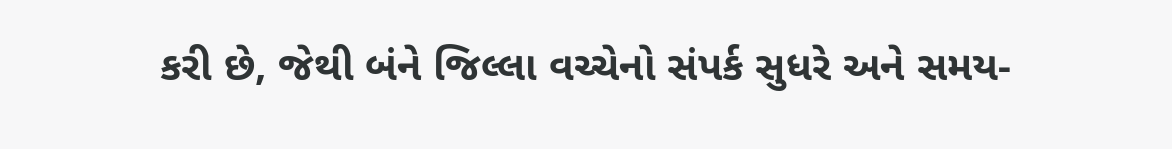કરી છે, જેથી બંને જિલ્લા વચ્ચેનો સંપર્ક સુધરે અને સમય-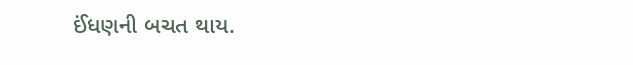ઈંધણની બચત થાય.